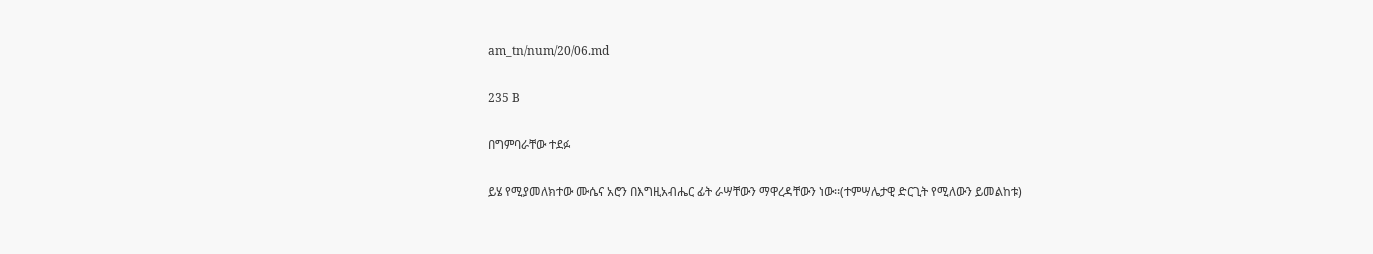am_tn/num/20/06.md

235 B

በግምባራቸው ተደፉ

ይሄ የሚያመለክተው ሙሴና አሮን በእግዚአብሔር ፊት ራሣቸውን ማዋረዳቸውን ነው፡፡(ተምሣሌታዊ ድርጊት የሚለውን ይመልከቱ)